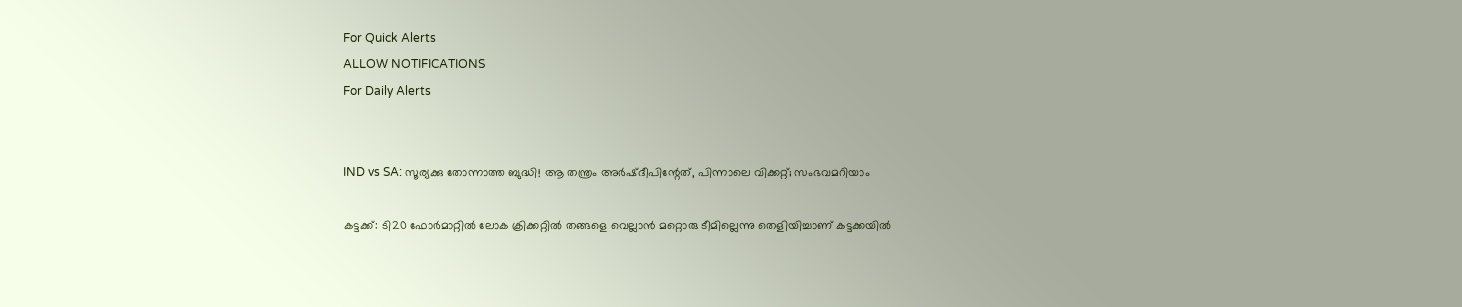For Quick Alerts
ALLOW NOTIFICATIONS
For Daily Alerts


IND vs SA: സൂര്യക്കു തോന്നാത്ത ബുദ്ധി! ആ തന്ത്രം അര്‍ഷ്ദീപിന്റേത്, പിന്നാലെ വിക്കറ്റ്; സംഭവമറിയാം

കട്ടക്ക്: ടി20 ഫോര്‍മാറ്റില്‍ ലോക ക്രിക്കറ്റില്‍ തങ്ങളെ വെല്ലാന്‍ മറ്റൊരു ടീമില്ലെന്നു തെളിയിച്ചാണ് കട്ടക്കയില്‍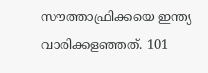സൗത്താഫ്രിക്കയെ ഇന്ത്യ വാരിക്കളഞ്ഞത്. 101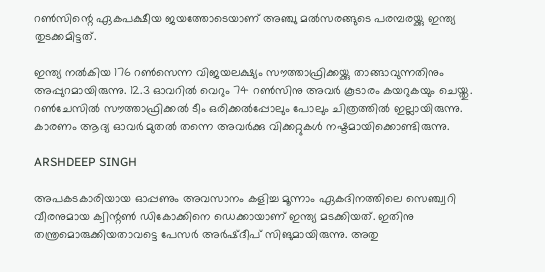റണ്‍സിന്റെ ഏകപക്ഷീയ ജയത്തോടെയാണ് അഞ്ചു മല്‍സരങ്ങുടെ പരമ്പരയ്ക്കു ഇന്ത്യ തുടക്കമിട്ടത്.

ഇന്ത്യ നല്‍കിയ 176 റണ്‍സെന്ന വിജയലക്ഷ്യം സൗത്താഫ്രിക്കയ്ക്കു താങ്ങാവുന്നതിനും അപ്പുറമായിരുന്നു. 12.3 ഓവറില്‍ വെറും 74 റണ്‍സിനു അവര്‍ കൂടാരം കയറുകയും ചെയ്തു. റണ്‍ചേസില്‍ സൗത്താഫ്രിക്കല്‍ ടീം ഒരിക്കല്‍പ്പോലും പോലും ചിത്രത്തില്‍ ഇല്ലായിരുന്നു. കാരണം ആദ്യ ഓവര്‍ മുതല്‍ തന്നെ അവര്‍ക്കു വിക്കറ്റുകള്‍ നഷ്ടമായിക്കൊണ്ടിരുന്നു.

ARSHDEEP SINGH

അപകടകാരിയായ ഓപ്പണും അവസാനം കളിച്ച മൂന്നാം ഏകദിനത്തിലെ സെഞ്ച്വറി വീരനുമായ ക്വിന്റണ്‍ ഡികോക്കിനെ ഡെക്കായാണ് ഇന്ത്യ മടക്കിയത്. ഇതിനു തന്ത്രമൊരുക്കിയതാവട്ടെ പേസര്‍ അര്‍ഷ്ദീപ് സിങുമായിരുന്നു. അതു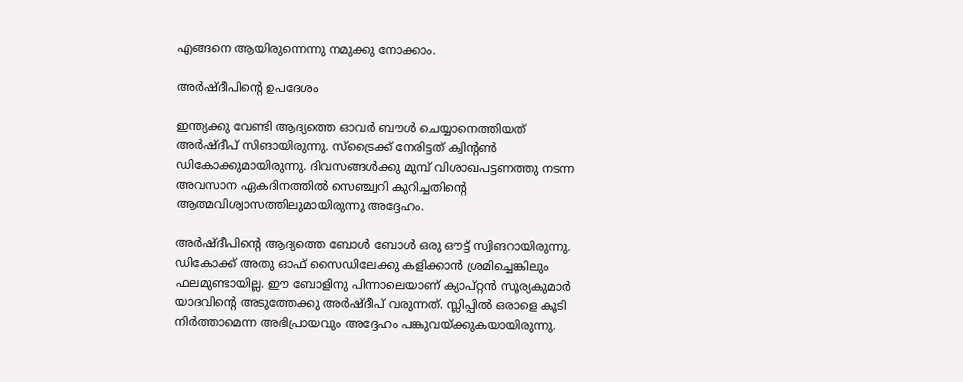എങ്ങനെ ആയിരുന്നെന്നു നമുക്കു നോക്കാം.

അര്‍ഷ്ദീപിന്റെ ഉപദേശം

ഇന്ത്യക്കു വേണ്ടി ആദ്യത്തെ ഓവര്‍ ബൗള്‍ ചെയ്യാനെത്തിയത് അര്‍ഷ്ദീപ് സിങായിരുന്നു. സ്‌ട്രൈക്ക് നേരിട്ടത് ക്വിന്റണ്‍ ഡികോക്കുമായിരുന്നു. ദിവസങ്ങള്‍ക്കു മുമ്പ് വിശാഖപട്ടണത്തു നടന്ന അവസാന ഏകദിനത്തില്‍ സെഞ്ച്വറി കുറിച്ചതിന്റെ ആത്മവിശ്വാസത്തിലുമായിരുന്നു അദ്ദേഹം.

അര്‍ഷ്ദീപിന്റെ ആദ്യത്തെ ബോള്‍ ബോള്‍ ഒരു ഔട്ട് സ്വിങറായിരുന്നു. ഡികോക്ക് അതു ഓഫ് സൈഡിലേക്കു കളിക്കാന്‍ ശ്രമിച്ചെങ്കിലും ഫലമുണ്ടായില്ല. ഈ ബോളിനു പിന്നാലെയാണ് ക്യാപ്റ്റന്‍ സൂര്യകുമാര്‍ യാദവിന്റെ അടുത്തേക്കു അര്‍ഷ്ദീപ് വരുന്നത്. സ്ലിപ്പില്‍ ഒരാളെ കൂടി നിര്‍ത്താമെന്ന അഭിപ്രായവും അദ്ദേഹം പങ്കുവയ്ക്കുകയായിരുന്നു.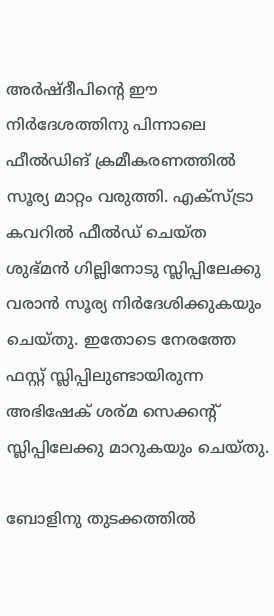അര്‍ഷ്ദീപിന്റെ ഈ നിര്‍ദേശത്തിനു പിന്നാലെ ഫീല്‍ഡിങ് ക്രമീകരണത്തില്‍ സൂര്യ മാറ്റം വരുത്തി. എക്‌സ്ട്രാ കവറില്‍ ഫീല്‍ഡ് ചെയ്ത ശുഭ്മന്‍ ഗില്ലിനോടു സ്ലിപ്പിലേക്കു വരാന്‍ സൂര്യ നിര്‍ദേശിക്കുകയും ചെയ്തു. ഇതോടെ നേരത്തേ ഫസ്റ്റ് സ്ലിപ്പിലുണ്ടായിരുന്ന അഭിഷേക് ശര്മ സെക്കന്റ് സ്ലിപ്പിലേക്കു മാറുകയും ചെയ്തു.

ബോളിനു തുടക്കത്തില്‍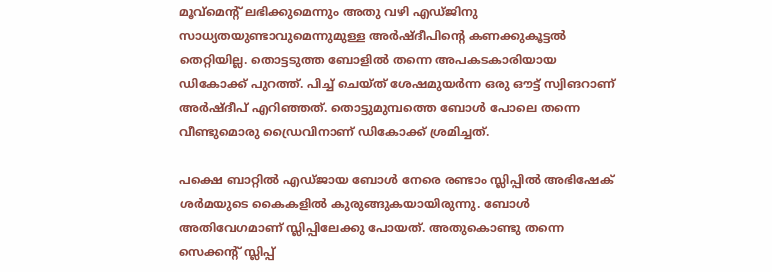മൂവ്‌മെന്റ് ലഭിക്കുമെന്നും അതു വഴി എഡ്ജിനു സാധ്യതയുണ്ടാവുമെന്നുമുള്ള അര്‍ഷ്ദീപിന്റെ കണക്കുകൂട്ടല്‍ തെറ്റിയില്ല. തൊട്ടടുത്ത ബോളില്‍ തന്നെ അപകടകാരിയായ ഡികോക്ക് പുറത്ത്. പിച്ച് ചെയ്ത് ശേഷമുയര്‍ന്ന ഒരു ഔട്ട് സ്വിങറാണ് അര്‍ഷ്ദീപ് എറിഞ്ഞത്. തൊട്ടുമുമ്പത്തെ ബോള്‍ പോലെ തന്നെ വീണ്ടുമൊരു ഡ്രൈവിനാണ് ഡികോക്ക് ശ്രമിച്ചത്.

പക്ഷെ ബാറ്റില്‍ എഡ്ജായ ബോള്‍ നേരെ രണ്ടാം സ്ലിപ്പില്‍ അഭിഷേക് ശര്‍മയുടെ കൈകളില്‍ കുരുങ്ങുകയായിരുന്നു. ബോള്‍ അതിവേഗമാണ് സ്ലിപ്പിലേക്കു പോയത്. അതുകൊണ്ടു തന്നെ സെക്കന്റ് സ്ലിപ്പ്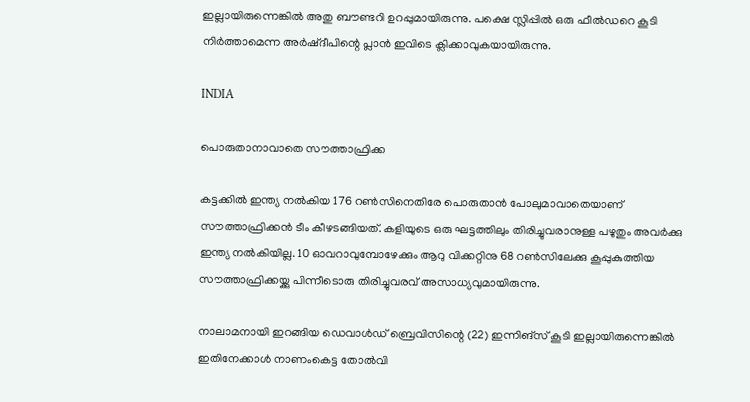ഇല്ലായിരുന്നെങ്കില്‍ അതു ബൗണ്ടറി ഉറപ്പുമായിരുന്നു. പക്ഷെ സ്ലിപ്പില്‍ ഒരു ഫീല്‍ഡറെ കൂടി നിര്‍ത്താമെന്ന അര്‍ഷ്ദീപിന്റെ പ്ലാന്‍ ഇവിടെ ക്ലിക്കാവുകയായിരുന്നു.

INDIA

പൊരുതാനാവാതെ സൗത്താഫ്രിക്ക

കട്ടക്കില്‍ ഇന്ത്യ നല്‍കിയ 176 റണ്‍സിനെതിരേ പൊരുതാന്‍ പോലുമാവാതെയാണ് സൗത്താഫ്രിക്കന്‍ ടീം കീഴടങ്ങിയത്. കളിയുടെ ഒരു ഘട്ടത്തിലും തിരിച്ചുവരാനുള്ള പഴുതും അവര്‍ക്കു ഇന്ത്യ നല്‍കിയില്ല. 10 ഓവറാവുമ്പോഴേക്കും ആറു വിക്കറ്റിനു 68 റണ്‍സിലേക്കു കൂപ്പുകുത്തിയ സൗത്താഫ്രിക്കയ്ക്കു പിന്നീടൊരു തിരിച്ചുവരവ് അസാധ്യവുമായിരുന്നു.

നാലാമനായി ഇറങ്ങിയ ഡെവാള്‍ഡ് ബ്രെവിസിന്റെ (22) ഇന്നിങ്‌സ് കൂടി ഇല്ലായിരുന്നെങ്കില്‍ ഇതിനേക്കാള്‍ നാണംകെട്ട തോല്‍വി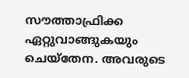സൗത്താഫ്രിക്ക ഏറ്റുവാങ്ങുകയും ചെയ്‌തേന. അവരുടെ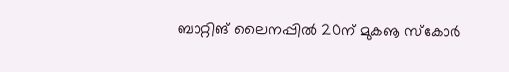ബാറ്റിങ് ലൈനപ്പില്‍ 20ന് മുകൡ സ്‌കോര്‍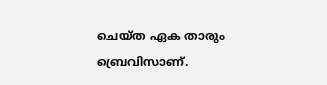ചെയ്ത ഏക താരും ബ്രെവിസാണ്.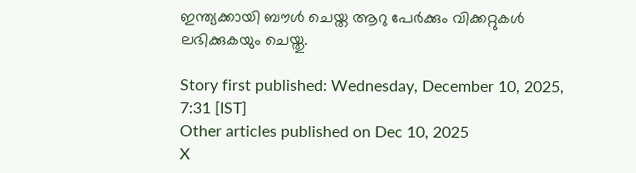ഇന്ത്യക്കായി ബൗള്‍ ചെയ്ത ആറു പേര്‍ക്കും വിക്കറ്റുകള്‍ ലഭിക്കുകയും ചെയ്തു.

Story first published: Wednesday, December 10, 2025, 7:31 [IST]
Other articles published on Dec 10, 2025
X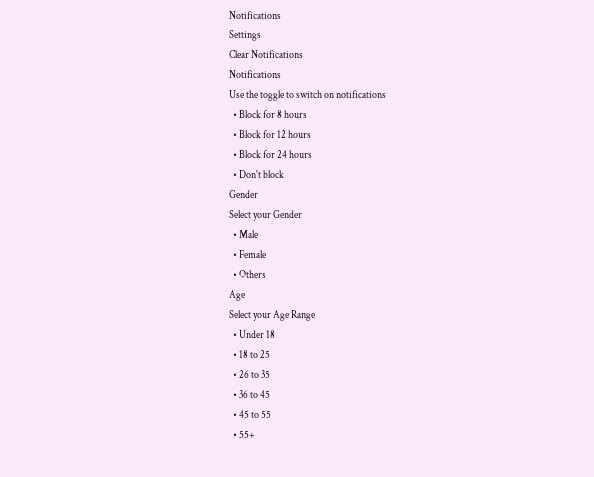Notifications
Settings
Clear Notifications
Notifications
Use the toggle to switch on notifications
  • Block for 8 hours
  • Block for 12 hours
  • Block for 24 hours
  • Don't block
Gender
Select your Gender
  • Male
  • Female
  • Others
Age
Select your Age Range
  • Under 18
  • 18 to 25
  • 26 to 35
  • 36 to 45
  • 45 to 55
  • 55+